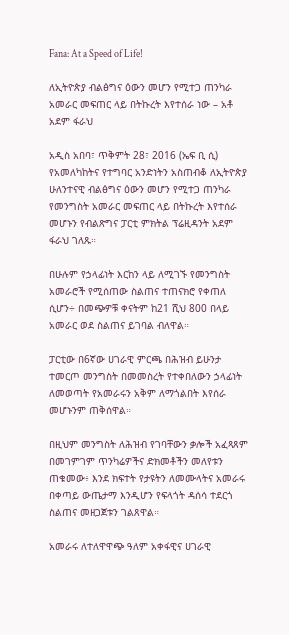Fana: At a Speed of Life!

ለኢትዮጵያ ብልፅግና ዕውን መሆን የሚተጋ ጠንካራ አመራር መፍጠር ላይ በትኩረት እየተሰራ ነው – አቶ አደም ፋራህ

አዲስ አበባ፣ ጥቅምት 28፣ 2016 (ኤፍ ቢ ሲ) የአመለካከትና የተግባር አንድነትን አስጠብቆ ለኢትዮጵያ ሁለንተናዊ ብልፅግና ዕውን መሆን የሚተጋ ጠንካራ የመንግስት አመራር መፍጠር ላይ በትኩረት እየተሰራ መሆኑን የብልጽግና ፓርቲ ምክትል ፕሬዚዳንት አደም ፋራህ ገለጹ።

በሁሉም የኃላፊነት እርከን ላይ ለሚገኙ የመንግስት አመራሮች የሚሰጠው ስልጠና ተጠናክሮ የቀጠለ ሲሆን÷ በመጭዎቹ ቀናትም ከ21 ሺህ 800 በላይ አመራር ወደ ስልጠና ይገባል ብለዋል።

ፓርቲው በ6ኛው ሀገራዊ ምርጫ በሕዝብ ይሁንታ ተመርጦ መንግስት በመመስረት የተቀበለውን ኃላፊነት ለመወጣት የአመራሩን አቅም ለማጎልበት እየሰራ መሆኑንም ጠቅሰዋል።

በዚህም መንግስት ለሕዝብ የገባቸውን ቃሎች አፈጻጸም በመገምገም ጥንካሬዎችና ድክመቶችን መለየቱን ጠቁመው፥ እንደ ክፍተት የታዩትን ለመሙላትና አመራሩ በቀጣይ ውጤታማ እንዲሆን የፍላጎት ዳሰሳ ተደርጎ ስልጠና መዘጋጀቱን ገልጸዋል።

አመራሩ ለተለዋዋጭ ዓለም አቀፋዊና ሀገራዊ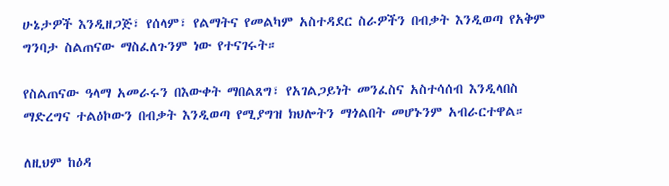ሁኔታዎች እንዲዘጋጅ፣ የሰላም፣ የልማትና የመልካም አስተዳደር ስራዎችን በብቃት እንዲወጣ የአቅም ግንባታ ስልጠናው ማስፈለጉንም ነው የተናገሩት።

የስልጠናው ዓላማ አመራሩን በእውቀት ማበልጸግ፣ የአገልጋይነት መንፈስና አስተሳሰብ እንዲላበስ ማድረግና ተልዕኮውን በብቃት እንዲወጣ የሚያግዝ ክህሎትን ማጎልበት መሆኑንም አብራርተዋል።

ለዚህም ከዕዳ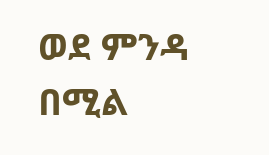ወደ ምንዳ በሚል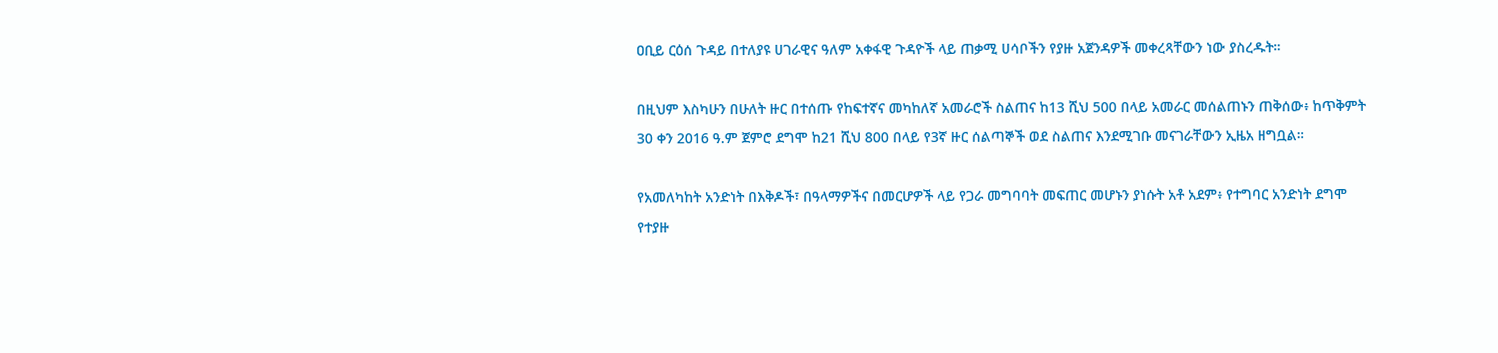ዐቢይ ርዕሰ ጉዳይ በተለያዩ ሀገራዊና ዓለም አቀፋዊ ጉዳዮች ላይ ጠቃሚ ሀሳቦችን የያዙ አጀንዳዎች መቀረጻቸውን ነው ያስረዱት።

በዚህም እስካሁን በሁለት ዙር በተሰጡ የከፍተኛና መካከለኛ አመራሮች ስልጠና ከ13 ሺህ 500 በላይ አመራር መሰልጠኑን ጠቅሰው፥ ከጥቅምት 30 ቀን 2016 ዓ.ም ጀምሮ ደግሞ ከ21 ሺህ 800 በላይ የ3ኛ ዙር ሰልጣኞች ወደ ስልጠና እንደሚገቡ መናገራቸውን ኢዜአ ዘግቧል።

የአመለካከት አንድነት በእቅዶች፣ በዓላማዎችና በመርሆዎች ላይ የጋራ መግባባት መፍጠር መሆኑን ያነሱት አቶ አደም፥ የተግባር አንድነት ደግሞ የተያዙ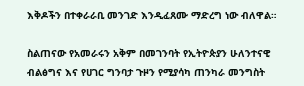እቅዶችን በተቀራራቢ መንገድ እንዲፈጸሙ ማድረግ ነው ብለዋል።

ስልጠናው የአመራሩን አቅም በመገንባት የኢትዮጵያን ሁለንተናዊ ብልፅግና እና የሀገር ግንባታ ጉዞን የሚያሳካ ጠንካራ መንግስት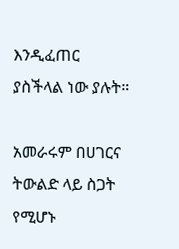እንዲፈጠር ያስችላል ነው ያሉት።

አመራሩም በሀገርና ትውልድ ላይ ስጋት የሚሆኑ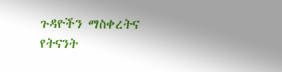ጉዳዮችን ማስቀረትና የትናንት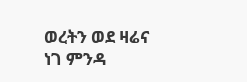ወረትን ወደ ዛሬና ነገ ምንዳ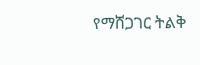የማሸጋገር ትልቅ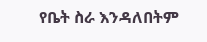የቤት ስራ እንዳለበትም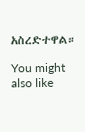አስረድተዋል።

You might also like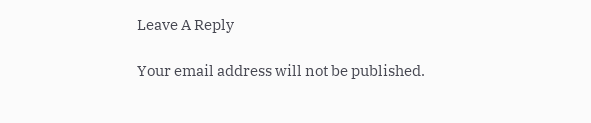Leave A Reply

Your email address will not be published.